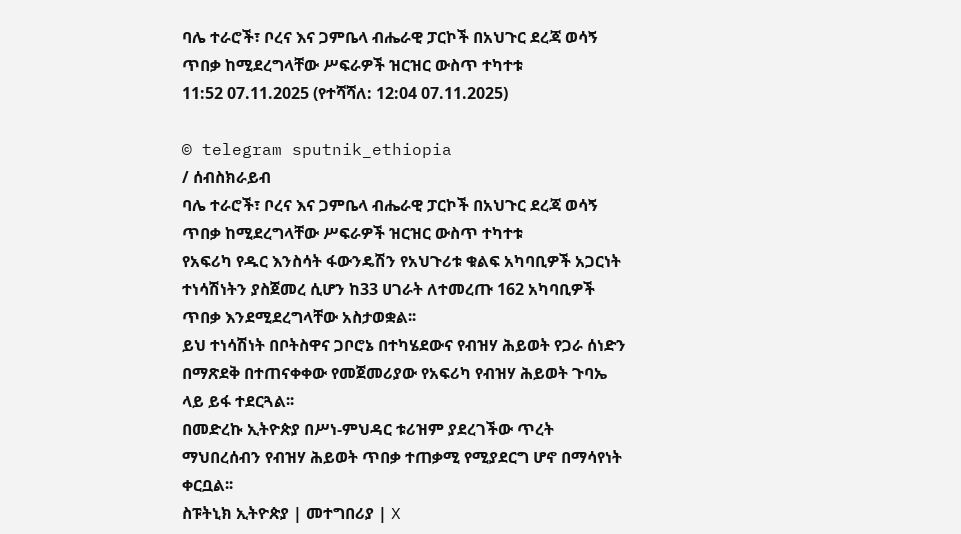ባሌ ተራሮች፣ ቦረና እና ጋምቤላ ብሔራዊ ፓርኮች በአህጉር ደረጃ ወሳኝ ጥበቃ ከሚደረግላቸው ሥፍራዎች ዝርዝር ውስጥ ተካተቱ
11:52 07.11.2025 (የተሻሻለ: 12:04 07.11.2025)

© telegram sputnik_ethiopia
/ ሰብስክራይብ
ባሌ ተራሮች፣ ቦረና እና ጋምቤላ ብሔራዊ ፓርኮች በአህጉር ደረጃ ወሳኝ ጥበቃ ከሚደረግላቸው ሥፍራዎች ዝርዝር ውስጥ ተካተቱ
የአፍሪካ የዱር እንስሳት ፋውንዴሽን የአህጉሪቱ ቁልፍ አካባቢዎች አጋርነት ተነሳሽነትን ያስጀመረ ሲሆን ከ33 ሀገራት ለተመረጡ 162 አካባቢዎች ጥበቃ እንደሚደረግላቸው አስታወቋል፡፡
ይህ ተነሳሽነት በቦትስዋና ጋቦሮኔ በተካሄደውና የብዝሃ ሕይወት የጋራ ሰነድን በማጽደቅ በተጠናቀቀው የመጀመሪያው የአፍሪካ የብዝሃ ሕይወት ጉባኤ ላይ ይፋ ተደርጓል፡፡
በመድረኩ ኢትዮጵያ በሥነ-ምህዳር ቱሪዝም ያደረገችው ጥረት ማህበረሰብን የብዝሃ ሕይወት ጥበቃ ተጠቃሚ የሚያደርግ ሆኖ በማሳየነት ቀርቧል፡፡
ስፑትኒክ ኢትዮጵያ | መተግበሪያ | X